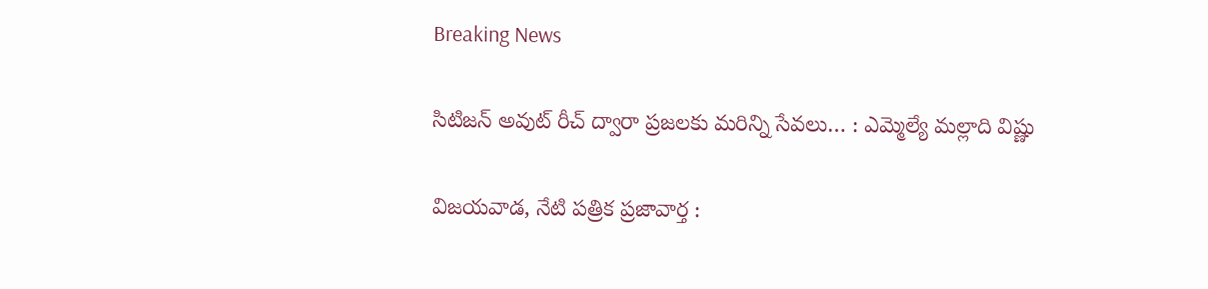Breaking News

సిటిజన్‌ అవుట్‌ రీచ్‌ ద్వారా ప్రజలకు మరిన్ని సేవలు… : ఎమ్మెల్యే మల్లాది విష్ణు

విజయవాడ, నేటి పత్రిక ప్రజావార్త :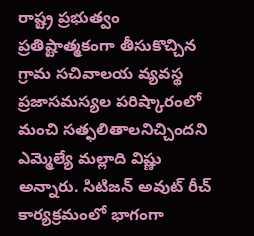రాష్ట్ర ప్రభుత్వం ప్రతిష్టాత్మకంగా తీసుకొచ్చిన గ్రామ సచివాలయ వ్యవస్థ ప్ర‌జాస‌మ‌స్య‌ల ప‌రిష్కారంలో మంచి స‌త్ఫ‌లితాలనిచ్చింద‌ని ఎమ్మెల్యే మ‌ల్లాది విష్ణు అన్నారు. సిటిజన్ అవుట్ రీచ్ కార్యక్రమంలో భాగంగా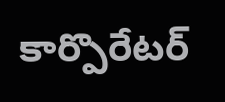కార్పొరేటర్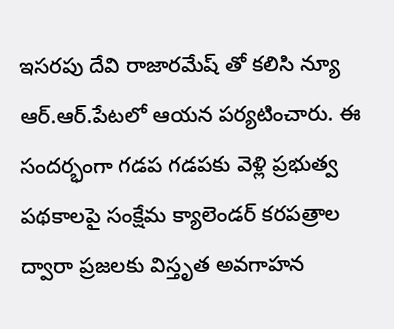ఇస‌ర‌పు దేవి రాజార‌మేష్ తో కలిసి న్యూ ఆర్.ఆర్.పేట‌లో ఆయన పర్యటించారు. ఈ సందర్భంగా గడప గడపకు వెళ్లి ప్ర‌భుత్వ ప‌థ‌కాల‌పై సంక్షేమ క్యాలెండ‌ర్ క‌ర‌ప‌త్రాల ద్వారా ప్రజలకు విస్తృత అవగాహన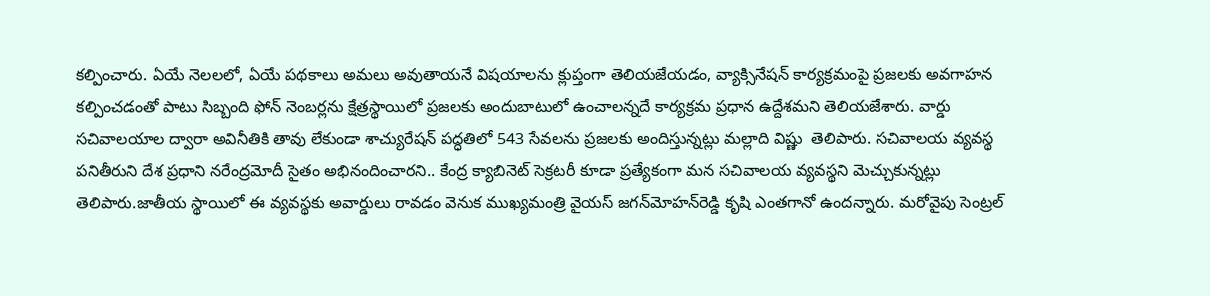కల్పించారు. ఏయే నెలలలో, ఏయే పథకాలు అమలు అవుతాయనే విషయాలను క్లుప్తంగా తెలియజేయ‌డం, వ్యాక్సినేషన్ కార్యక్రమంపై ప్రజలకు అవగాహన కల్పించడంతో పాటు సిబ్బంది ఫోన్ నెంబర్లను క్షేత్రస్థాయిలో ప్రజలకు అందుబాటులో ఉంచాలన్న‌దే కార్య‌క్ర‌మ ప్ర‌ధాన ఉద్దేశ‌మ‌ని తెలియ‌జేశారు. వార్డు స‌చివాల‌యాల ద్వారా అవినీతికి తావు లేకుండా శాచ్యురేష‌న్ ప‌ద్ధ‌తిలో 543 సేవలను ప్రజలకు అందిస్తున్నట్లు మ‌ల్లాది విష్ణు  తెలిపారు. సచివాలయ వ్య‌వ‌స్థ‌ పనితీరుని దేశ ప్రధాని నరేం‍ద్రమోదీ సైతం అభినందించార‌ని.. కేంద్ర క్యాబినెట్ సెక్రటరీ కూడా ప్రత్యేకంగా మన సచివాలయ వ్యవస్థని మెచ్చుకున్న‌ట్లు తెలిపారు.జాతీయ స్థాయిలో ఈ వ్య‌వ‌స్థ‌కు అవార్డులు రావడం వెనుక ముఖ్యమంత్రి వైయ‌స్‌ జగన్‌మోహన్‌రెడ్డి కృషి ఎంతగానో ఉంద‌న్నారు. మ‌రోవైపు సెంట్ర‌ల్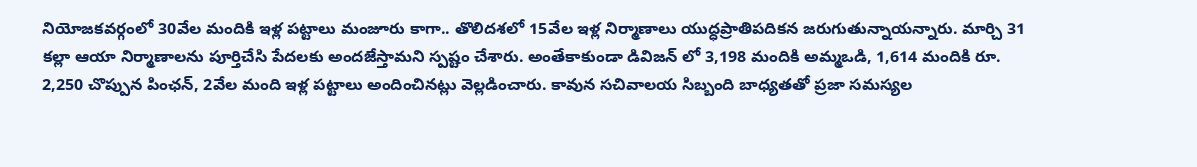నియోజ‌క‌వ‌ర్గంలో 30వేల మందికి ఇళ్ల ప‌ట్టాలు మంజూరు కాగా.. తొలిద‌శ‌లో 15వేల ఇళ్ల నిర్మాణాలు యుద్ధ‌ప్రాతిప‌దిక‌న జ‌రుగుతున్నాయ‌న్నారు. మార్చి 31 క‌ల్లా ఆయా నిర్మాణాలను పూర్తిచేసి పేద‌ల‌కు అంద‌జేస్తామ‌ని స్ప‌ష్టం చేశారు. అంతేకాకుండా డివిజన్ లో 3,198 మందికి అమ్మఒడి, 1,614 మందికి రూ. 2,250 చొప్పున పింఛ‌న్, 2వేల మంది ఇళ్ల ప‌ట్టాలు అందించిన‌ట్లు వెల్ల‌డించారు. కావున స‌చివాల‌య సిబ్బంది బాధ్య‌త‌తో ప్ర‌జా స‌మ‌స్య‌ల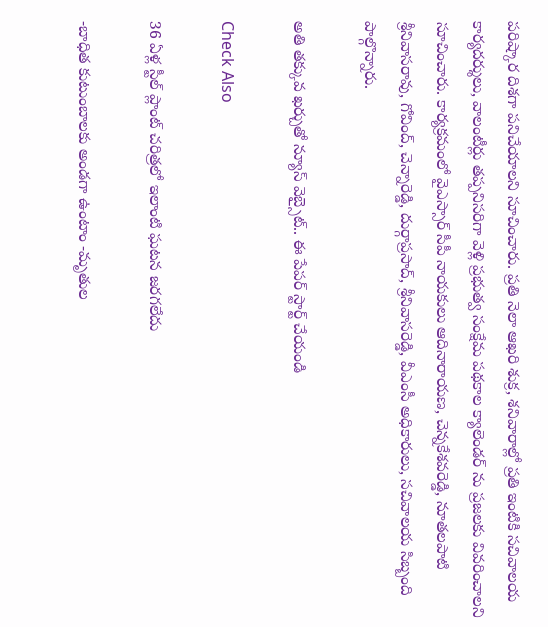ప‌రిష్కార దిశగా ప‌నిచేయాల‌ని సూచించారు. ప్రతి నెలా ఆఖరి శుక్ర, శనివారాల్లో ప్రతి ఇంటికి సచివాలయ కార్యదర్శులు, వాలంటీర్లు తప్పనిసరిగా వెళ్లి ప్రభుత్వ సంక్షేమ పథకాల క్యాలెండర్‌ ను ప్ర‌జ‌ల‌కు వివరించాలని సూచించారు. కార్య‌క్ర‌మంలో వైఎస్సార్ సీపీ నాయ‌కులు ఆదినారాయ‌ణ‌, చెన్న‌కేశ‌వ‌రెడ్డి, నూత‌ల‌పాటి శ్రీనివాసరావు, గోవింద్, చెన్నారెడ్డి, దుర్గాప్ర‌సాద్, శ్రీనివాస‌రెడ్డి, వీఎంసీ అధికారులు, స‌చివాల‌య సిబ్బంది పాల్గొన్నారు.

అతి తక్కువ ఖర్చుతో న్యూస్ వెబ్సైట్.. ఈ పేపర్ స్టార్ట్ చేయండి

Check Also

36 ఏళ్ల స్టీల్ ప్లాంట్ చరిత్రలో ఇలాంటి ఘటన జరగలేదు

-బాధిత కుటుంబాలకు అండగా ఉంటాం -మృతుల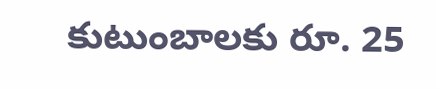కుటుంబాలకు రూ. 25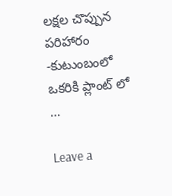లక్షల చొప్పున పరిహారం -కుటుంబంలో ఒకరికి ప్లాంట్ లో …

Leave a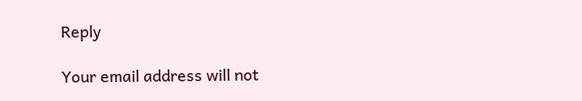Reply

Your email address will not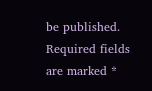be published. Required fields are marked *